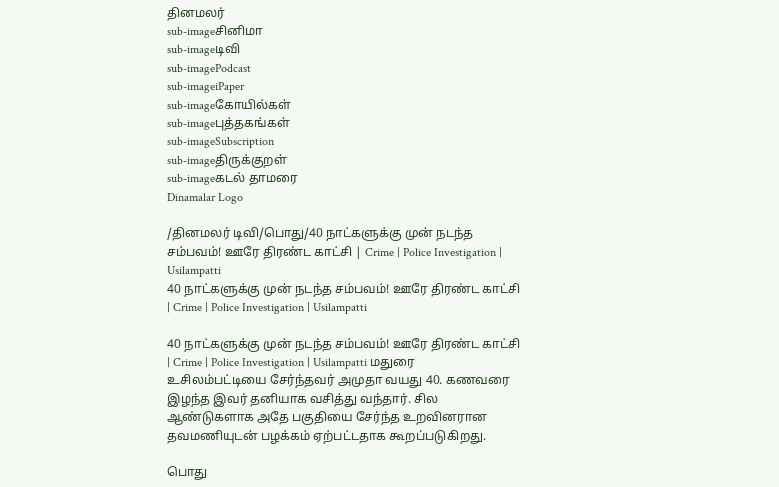தினமலர்
sub-imageசினிமா
sub-imageடிவி
sub-imagePodcast
sub-imageiPaper
sub-imageகோயில்கள்
sub-imageபுத்தகங்கள்
sub-imageSubscription
sub-imageதிருக்குறள்
sub-imageகடல் தாமரை
Dinamalar Logo

/தினமலர் டிவி/பொது/40 நாட்களுக்கு முன் நடந்த சம்பவம்! ஊரே திரண்ட காட்சி | Crime | Police Investigation | Usilampatti
40 நாட்களுக்கு முன் நடந்த சம்பவம்! ஊரே திரண்ட காட்சி | Crime | Police Investigation | Usilampatti

40 நாட்களுக்கு முன் நடந்த சம்பவம்! ஊரே திரண்ட காட்சி | Crime | Police Investigation | Usilampatti மதுரை உசிலம்பட்டியை சேர்ந்தவர் அமுதா வயது 40. கணவரை இழந்த இவர் தனியாக வசித்து வந்தார். சில ஆண்டுகளாக அதே பகுதியை சேர்ந்த உறவினரான தவமணியுடன் பழக்கம் ஏற்பட்டதாக கூறப்படுகிறது.

பொது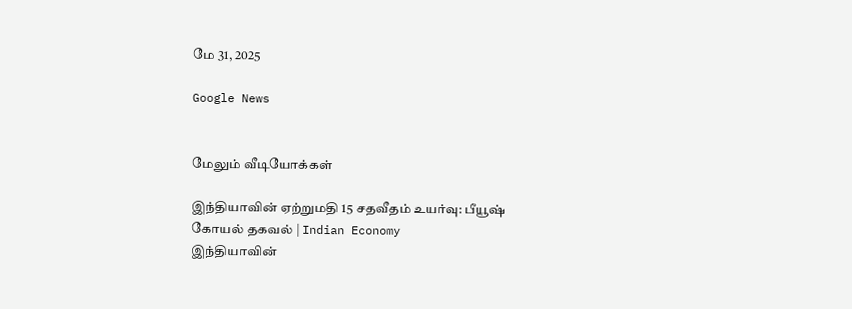மே 31, 2025

Google News


மேலும் வீடியோக்கள்

இந்தியாவின் ஏற்றுமதி 15 சதவீதம் உயர்வு: பீயூஷ் கோயல் தகவல் | Indian Economy
இந்தியாவின்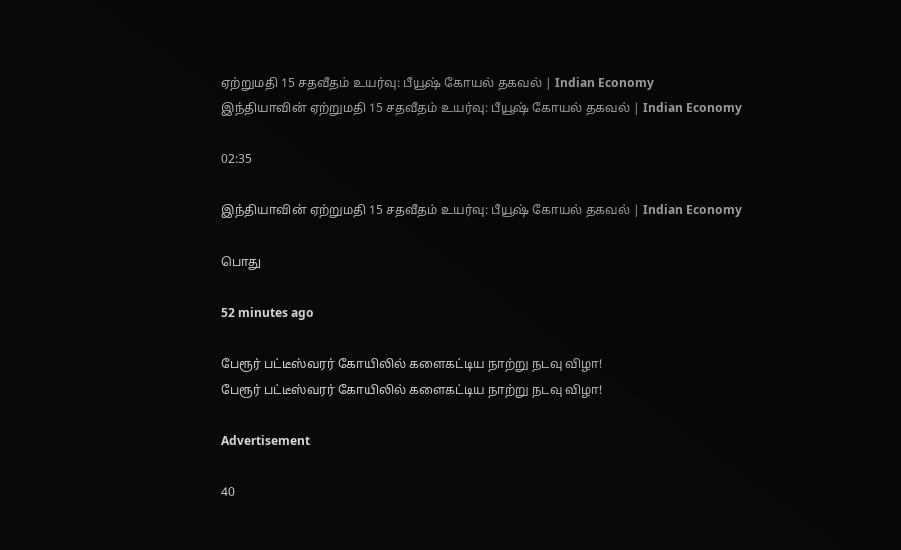ஏற்றுமதி 15 சதவீதம் உயர்வு: பீயூஷ் கோயல் தகவல் | Indian Economy
இந்தியாவின் ஏற்றுமதி 15 சதவீதம் உயர்வு: பீயூஷ் கோயல் தகவல் | Indian Economy

02:35

இந்தியாவின் ஏற்றுமதி 15 சதவீதம் உயர்வு: பீயூஷ் கோயல் தகவல் | Indian Economy

பொது

52 minutes ago

பேரூர் பட்டீஸ்வரர் கோயிலில் களைகட்டிய நாற்று நடவு விழா!
பேரூர் பட்டீஸ்வரர் கோயிலில் களைகட்டிய நாற்று நடவு விழா!

Advertisement

40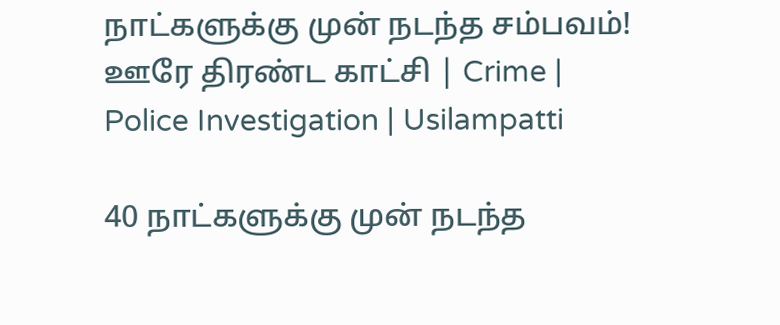நாட்களுக்கு முன் நடந்த சம்பவம்! ஊரே திரண்ட காட்சி | Crime | Police Investigation | Usilampatti

40 நாட்களுக்கு முன் நடந்த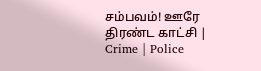சம்பவம்! ஊரே திரண்ட காட்சி | Crime | Police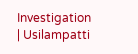Investigation | Usilampatti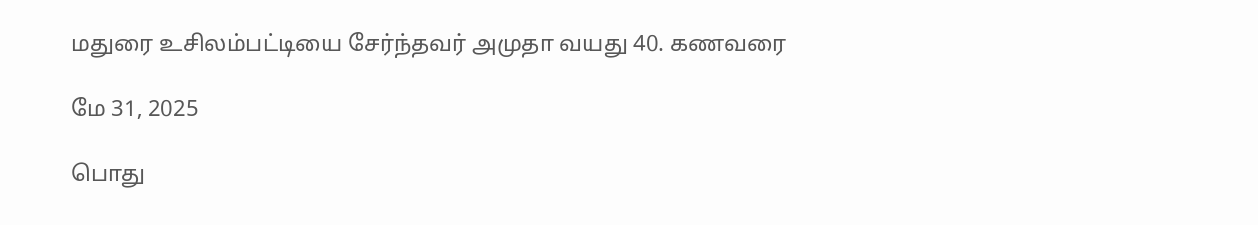மதுரை உசிலம்பட்டியை சேர்ந்தவர் அமுதா வயது 40. கணவரை

மே 31, 2025

பொது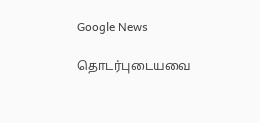Google News

தொடர்புடையவை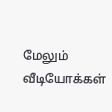மேலும் வீடியோக்கள்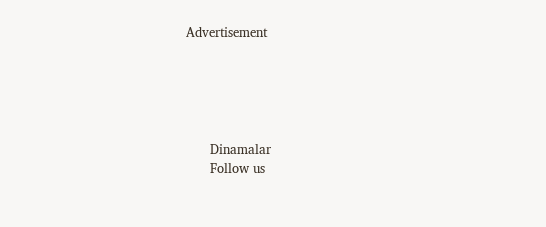Advertisement





      Dinamalar
      Follow us